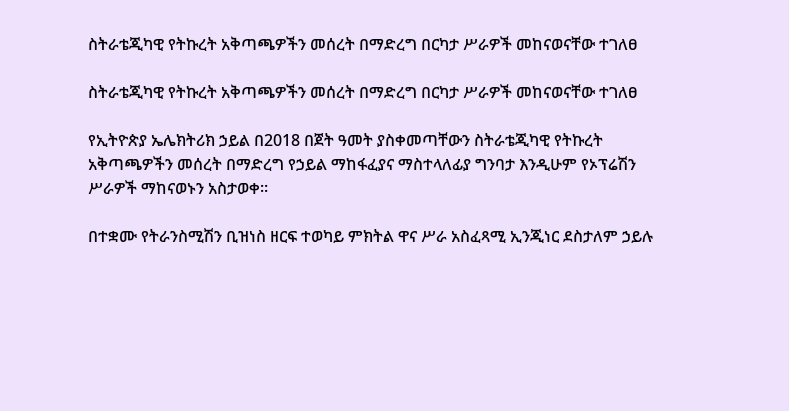ስትራቴጂካዊ የትኩረት አቅጣጫዎችን መሰረት በማድረግ በርካታ ሥራዎች መከናወናቸው ተገለፀ

ስትራቴጂካዊ የትኩረት አቅጣጫዎችን መሰረት በማድረግ በርካታ ሥራዎች መከናወናቸው ተገለፀ

የኢትዮጵያ ኤሌክትሪክ ኃይል በ2018 በጀት ዓመት ያስቀመጣቸውን ስትራቴጂካዊ የትኩረት አቅጣጫዎችን መሰረት በማድረግ የኃይል ማከፋፈያና ማስተላለፊያ ግንባታ እንዲሁም የኦፕሬሽን ሥራዎች ማከናወኑን አስታወቀ።

በተቋሙ የትራንስሚሽን ቢዝነስ ዘርፍ ተወካይ ምክትል ዋና ሥራ አስፈጻሚ ኢንጂነር ደስታለም ኃይሉ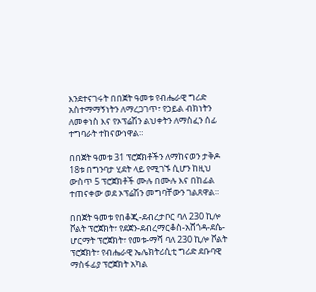እንደተናገሩት በበጀት ዓመቱ የብሔራዊ ግሪድ አስተማማኝነትን ለማረጋገጥ፣ የኃይል ብክነትን ለመቀነስ እና የኦፕሬሽን ልህቀትን ለማስፈን ሰፊ ተግባራት ተከናውነዋል።

በበጀት ዓመቱ 31 ፕሮጀክቶችን ለማከናወን ታቅዶ 18ቱ በግንባታ ሂደት ላይ የሚገኙ ሲሆን ከዚህ ውስጥ 5 ፕሮጀክቶች ሙሉ በሙሉ እና በከፊል ተጠናቀው ወደ ኦፕሬሽን መግባቸውን ገልጸዋል።

በበጀት ዓመቱ የበቆጂ-ደብረታቦር ባለ 230 ኪሎ ቮልት ፕሮጀክት፣ የደጀን-ደብረማርቆስ-አሸጎዳ-ደሴ-ሆርማት ፕሮጀክት፣ የመቱ-ማሻ ባለ 230 ኪሎ ቮልት ፕሮጀክት፣ የብሔራዊ ኤሌክትሪሲቲ ግሪድ ደቡባዊ ማስፋፊያ ፕሮጀክት አካል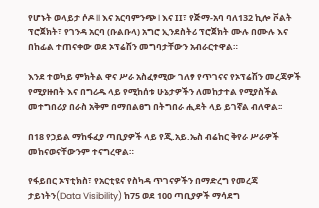የሆኑት ወላይታ ሶዶ II እና አርባምንጭ I እና II፣ የጅማ-አባ ባለ132 ኪሎ ቮልት ፕሮጀክት፣ የገንዳ አርባ (ቡልቡላ) አግሮ ኢንደስትሪ ፕሮጀክት ሙሉ በሙሉ እና በከፊል ተጠናቀው ወደ ኦፕሬሽን መግባታቸውን አብራርተዋል።

እንደ ተወካይ ምክትል ዋና ሥራ አስፈፃሚው ገለፃ የጥገናና የኦፕሬሽን መረጃዎች የሚያዙበት እና በግሪዱ ላይ የሚከሰቱ ሁኔታዎችን ለመከታተል የሚያስችል መተግበሪያ በራስ አቅም በማበልፀግ በትግበራ ሒደት ላይ ይገኛል ብለዋል፡፡

በ18 የኃይል ማከፋፈያ ጣቢያዎች ላይ የጂ.አይ.ኤስ ብሬከር ቅየራ ሥራዎች መከናወናቸውንም ተናግረዋል።

የፋይበር ኦፕቲክስ፣ የአርቲዩና የስካዳ ጥገናዎችን በማድረግ የመረጃ ታይነትን(Data Visibility) ከ75 ወደ 100 ጣቢያዎች ማሳደግ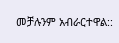መቻሉንም አብራርተዋል::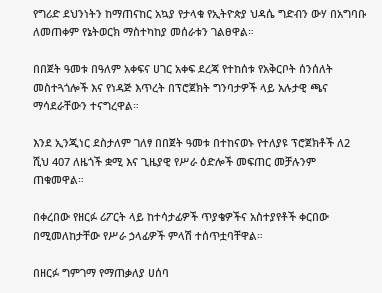የግሪድ ደህንነትን ከማጠናከር አኳያ የታላቁ የኢትዮጵያ ህዳሴ ግድብን ውሃ በአግባቡ ለመጠቀም የኔትወርክ ማስተካከያ መሰራቱን ገልፀዋል።

በበጀት ዓመቱ በዓለም አቀፍና ሀገር አቀፍ ደረጃ የተከሰቱ የአቅርቦት ሰንሰለት መስተጓጎሎች እና የነዳጅ እጥረት በፕሮጀክት ግንባታዎች ላይ አሉታዊ ጫና ማሳደራቸውን ተናግረዋል።

እንደ ኢንጂነር ደስታለም ገለፃ በበጀት ዓመቱ በተከናወኑ የተለያዩ ፕሮጀክቶች ለ2 ሺህ 407 ለዜጎች ቋሚ እና ጊዜያዊ የሥራ ዕድሎች መፍጠር መቻሉንም ጠቁመዋል።

በቀረበው የዘርፉ ሪፖርት ላይ ከተሳታፊዎች ጥያቄዎችና አስተያየቶች ቀርበው በሚመለከታቸው የሥራ ኃላፊዎች ምላሽ ተሰጥቷባቸዋል።

በዘርፉ ግምገማ የማጠቃለያ ሀሰባ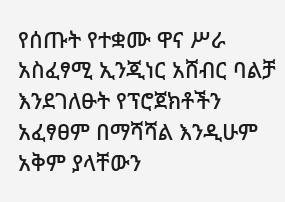የሰጡት የተቋሙ ዋና ሥራ አስፈፃሚ ኢንጂነር አሸብር ባልቻ እንደገለፁት የፕሮጀክቶችን አፈፃፀም በማሻሻል እንዲሁም አቅም ያላቸውን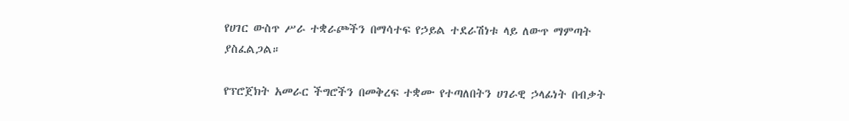የሀገር ውስጥ ሥራ ተቋራጮችን በማሳተፍ የኃይል ተደራሽነቱ ላይ ለውጥ ማምጣት ያስፈልጋል።

የፕሮጀክት አመራር ችግሮችን በመቅረፍ ተቋሙ የተጣለበትን ሀገራዊ ኃላፊነት በብቃት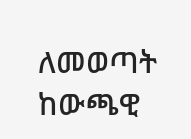ለመወጣት ከውጫዊ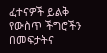ፈተናዎች ይልቅ የውስጥ ችግሮችን በመፍታትና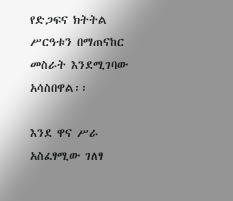የድጋፍና ክትትል ሥርዓቱን በማጠናከር መስራት እንደሚገባው አሳስበዋል፡፡

እንደ ዋና ሥራ አስፈፃሚው ገለፃ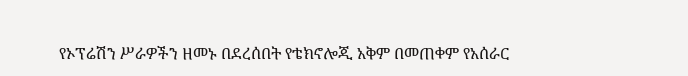የኦፕሬሽን ሥራዎችን ዘመኑ በደረሰበት የቴክኖሎጂ አቅም በመጠቀም የአሰራር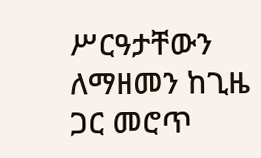ሥርዓታቸውን ለማዘመን ከጊዜ ጋር መሮጥ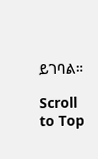ይገባል።

Scroll to Top